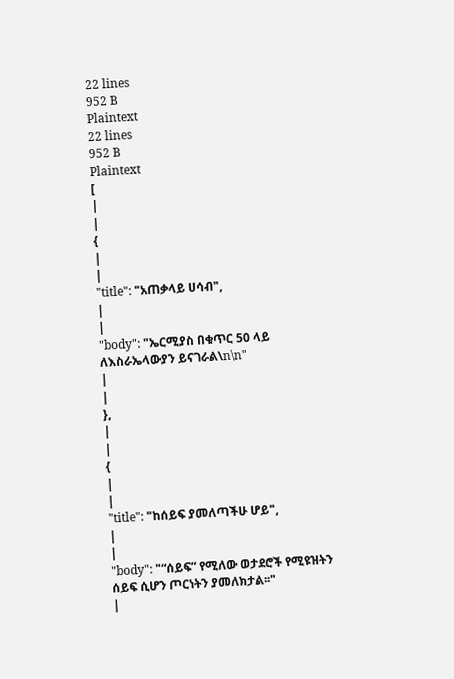22 lines
952 B
Plaintext
22 lines
952 B
Plaintext
[
|
|
{
|
|
"title": "አጠቃላይ ሀሳብ",
|
|
"body": "ኤርሚያስ በቁጥር 50 ላይ ለእስራኤላውያን ይናገራል\n\n"
|
|
},
|
|
{
|
|
"title": "ከሰይፍ ያመለጣችሁ ሆይ",
|
|
"body": "“ሰይፍ” የሚለው ወታደሮች የሚዩዝትን ሰይፍ ሲሆን ጦርነትን ያመለክታል፡፡"
|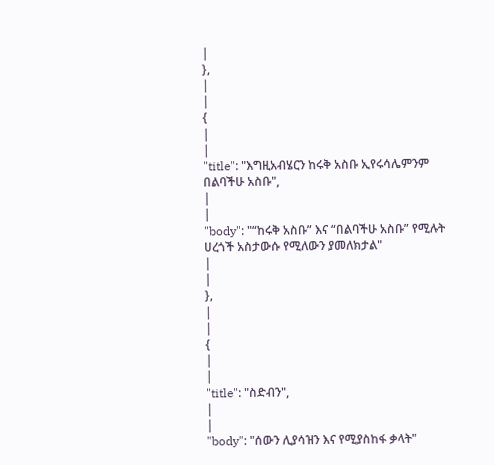|
},
|
|
{
|
|
"title": "እግዚአብሄርን ከሩቅ አስቡ ኢየሩሳሌምንም በልባችሁ አስቡ",
|
|
"body": "“ከሩቅ አስቡ” እና “በልባችሁ አስቡ” የሚሉት ሀረጎች አስታውሱ የሚለውን ያመለክታል"
|
|
},
|
|
{
|
|
"title": "ስድብን",
|
|
"body": "ሰውን ሊያሳዝን እና የሚያስከፋ ቃላት"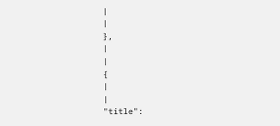|
|
},
|
|
{
|
|
"title":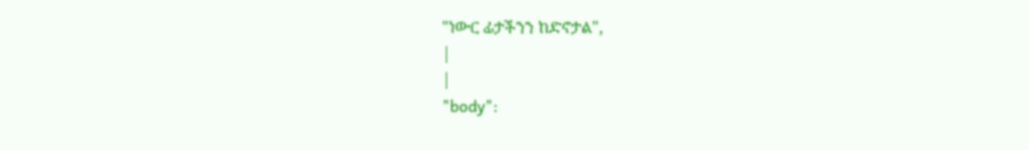"ነውር ፊታችንን ከድኖታል",
|
|
"body":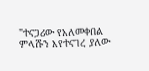"ተናጋሪው የአለመቀበል ምላሹን እየተናገረ ያለው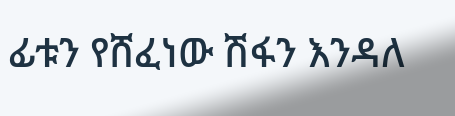ፊቱን የሸፈነው ሽፋን እንዳለ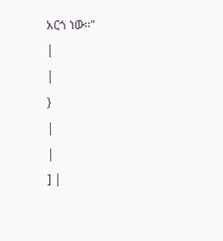አርጎ ነው፡፡"
|
|
}
|
|
] |